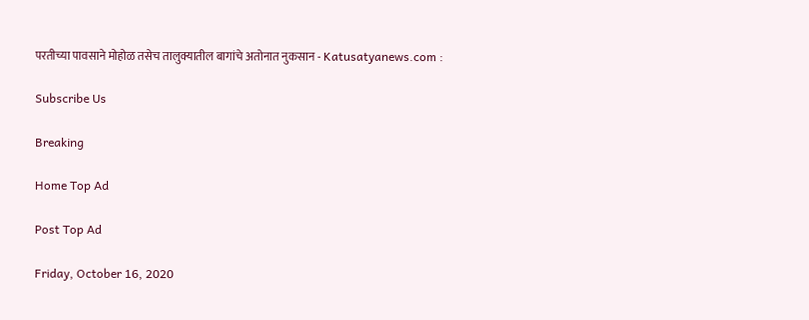परतीच्या पावसाने मोहोळ तसेच तालुक्यातील बागांचे अतोनात नुकसान - Katusatyanews.com :

Subscribe Us

Breaking

Home Top Ad

Post Top Ad

Friday, October 16, 2020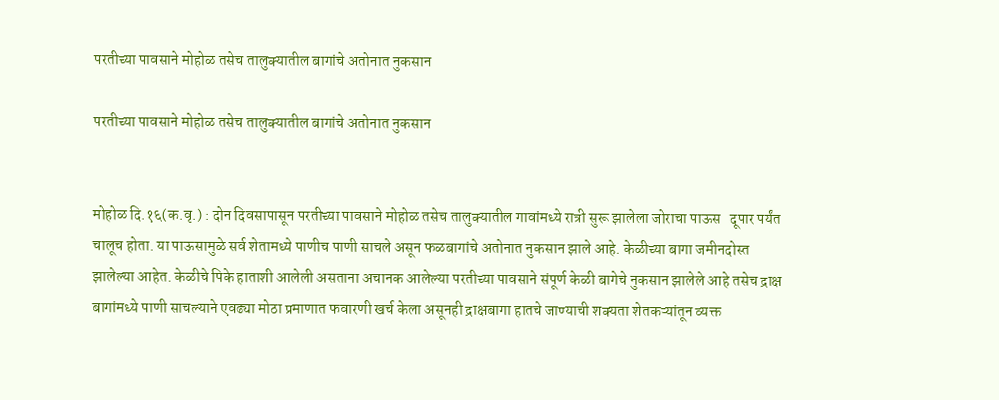परतीच्या पावसाने मोहोळ तसेच तालुक्यातील बागांचे अतोनात नुकसान

परतीच्या पावसाने मोहोळ तसेच तालुक्यातील बागांचे अतोनात नुकसान


मोहोळ दि.१६(क.वृ.) : दोन दिवसापासून परतीच्या पावसाने मोहोळ तसेच तालुक्यातील गावांमध्ये रात्री सुरू झालेला जोराचा पाऊस   दूपार पर्यंत चालूच होता. या पाऊसामुळे सर्व शेतामध्ये पाणीच पाणी साचले असून फळबागांचे अतोनात नुकसान झाले आहे. केळीच्या बागा जमीनदोस्त झालेल्या आहेत. केळीचे पिके हाताशी आलेली असताना अचानक आलेल्या परतीच्या पावसाने संपूर्ण केळी बागेचे नुकसान झालेले आहे तसेच द्राक्ष बागांमध्ये पाणी साचल्याने एवढ्या मोठा प्रमाणात फवारणी खर्च केला असूनही द्राक्षबागा हातचे जाण्याची शक्यता शेतकऱ्यांतून व्यक्त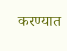करण्यात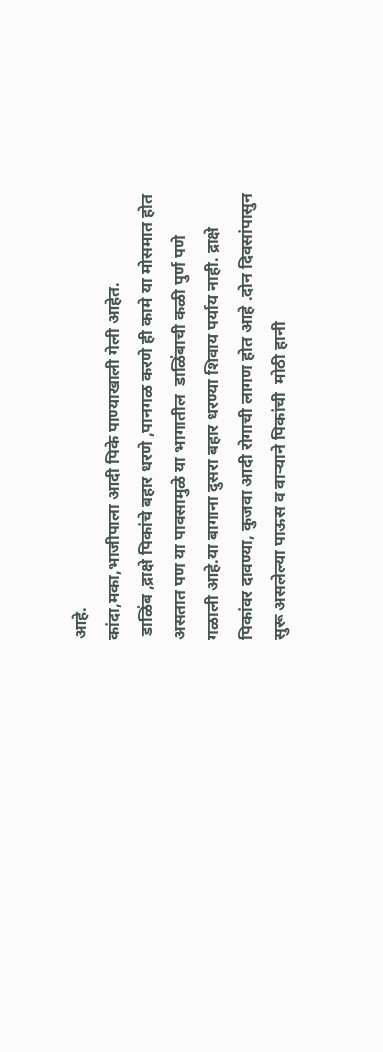आहे.
कांदा,मका,भाजीपाला आदी पिके पाण्याखाली गेली आहेत.
 डाळिंब ,द्राक्षे पिकांचे बहार धरणे ,पानगळ करणे ही कामे या मोसमात होत असतात पण या पावसामुळे या भागातील  डाळिंबाची कळी पुर्ण पणे गळाली आहे.या बागाना दुसरा बहार धरण्या शिवाय पर्याय नाही. द्राक्षे पिकांवर दावण्या, कुजवा आदी रोगाची लागण होत आहे .दोन दिवसांपासुन सुरू असलेल्या पाऊस व वाऱ्याने पिकांची  मोठी हानी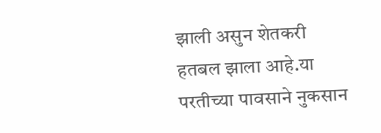झाली असुन शेतकरी हतबल झाला आहे.या परतीच्या पावसाने नुकसान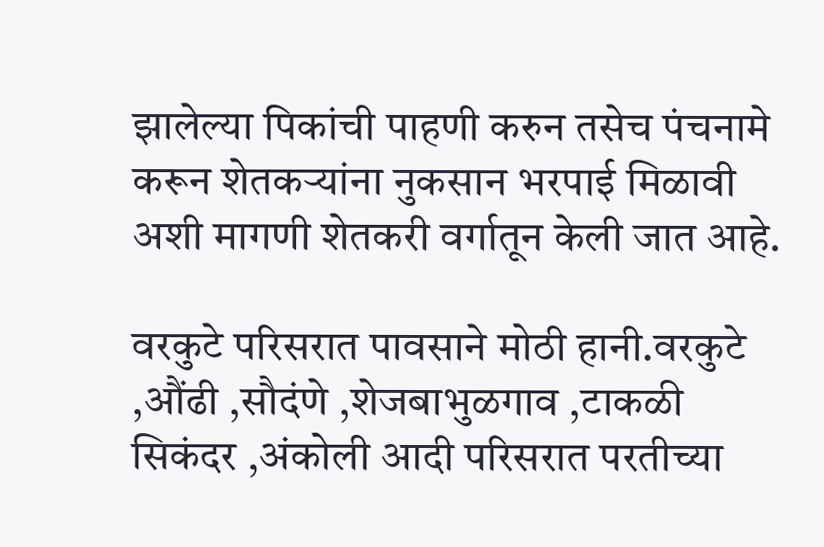झालेल्या पिकांची पाहणी करुन तसेच पंचनामे करून शेतकऱ्यांना नुकसान भरपाई मिळावी अशी मागणी शेतकरी वर्गातून केली जात आहे.

वरकुटे परिसरात पावसाने मोठी हानी.वरकुटे ,औंढी ,सौदंणे ,शेजबाभुळगाव ,टाकळी सिकंदर ,अंकोली आदी परिसरात परतीच्या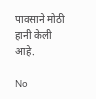पावसाने मोठी हानी केली आहे.

No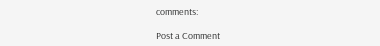comments:

Post a Comment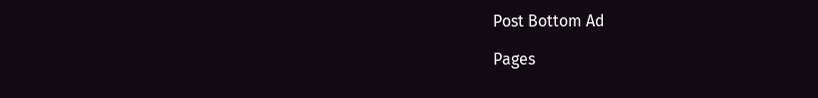Post Bottom Ad

Pages